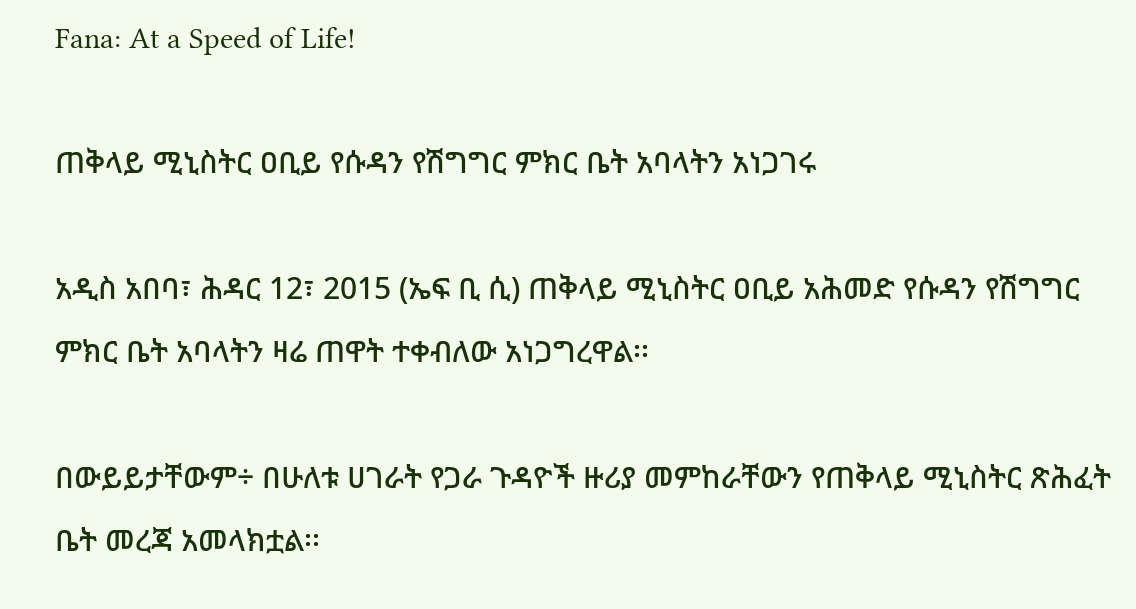Fana: At a Speed of Life!

ጠቅላይ ሚኒስትር ዐቢይ የሱዳን የሽግግር ምክር ቤት አባላትን አነጋገሩ

አዲስ አበባ፣ ሕዳር 12፣ 2015 (ኤፍ ቢ ሲ) ጠቅላይ ሚኒስትር ዐቢይ አሕመድ የሱዳን የሽግግር ምክር ቤት አባላትን ዛሬ ጠዋት ተቀብለው አነጋግረዋል፡፡

በውይይታቸውም÷ በሁለቱ ሀገራት የጋራ ጉዳዮች ዙሪያ መምከራቸውን የጠቅላይ ሚኒስትር ጽሕፈት ቤት መረጃ አመላክቷል፡፡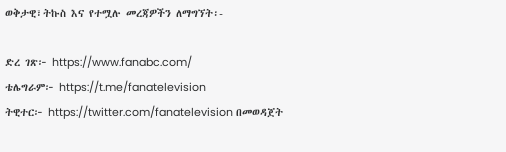ወቅታዊ፣ትኩስ እና የተሟሉ መረጃዎችን ለማግኘት፡-

ድረ ገጽ፦ https://www.fanabc.com/
ቴሌግራም፦ https://t.me/fanatelevision
ትዊተር፦ https://twitter.com/fanatelevision በመወዳጀት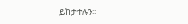ይከታተሉን፡፡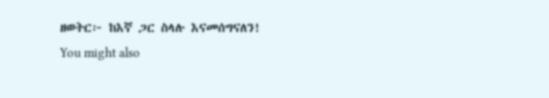ዘወትር፦ ከእኛ ጋር ስላሉ እናመሰግናለን!
You might also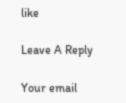like

Leave A Reply

Your email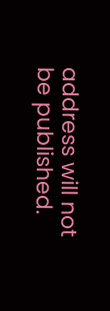address will not be published.